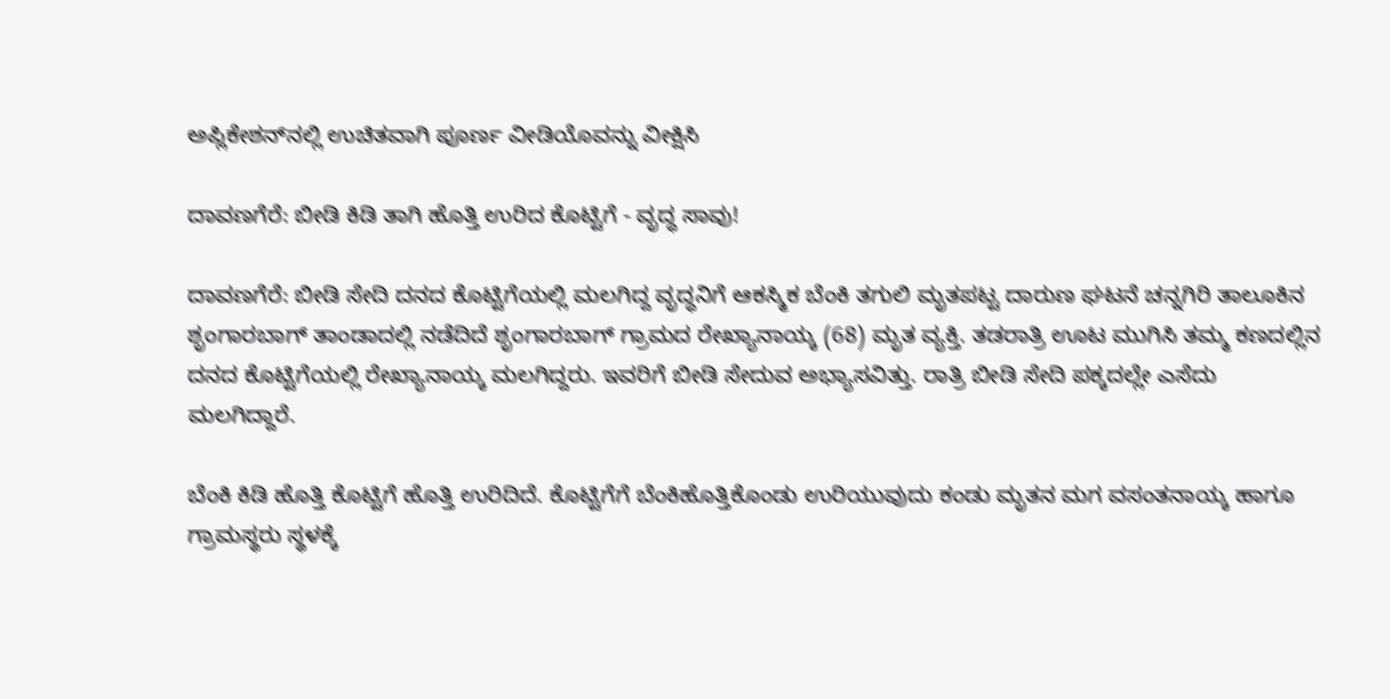ಅಪ್ಲಿಕೇಶನ್‌ನಲ್ಲಿ ಉಚಿತವಾಗಿ ಪೂರ್ಣ ವೀಡಿಯೊವನ್ನು ವೀಕ್ಷಿಸಿ

ದಾವಣಗೆರೆ: ಬೀಡಿ ಕಿಡಿ ತಾಗಿ ಹೊತ್ತಿ ಉರಿದ ಕೊಟ್ಟಿಗೆ - ವೃದ್ಧ ಸಾವು!

ದಾವಣಗೆರೆ: ಬೀಡಿ ಸೇದಿ ದನದ ಕೊಟ್ಟಿಗೆಯಲ್ಲಿ ಮಲಗಿದ್ದ ವೃದ್ಧನಿಗೆ ಆಕಸ್ಮಿಕ ಬೆಂಕಿ ತಗುಲಿ ಮೃತಪಟ್ಟ ದಾರುಣ ಘಟನೆ ಚನ್ನಗಿರಿ ತಾಲೂಕಿನ ಶೃಂಗಾರಬಾಗ್ ತಾಂಡಾದಲ್ಲಿ ನಡೆದಿದೆ ಶೃಂಗಾರಬಾಗ್ ಗ್ರಾಮದ ರೇಖ್ಯಾನಾಯ್ಕ (68) ಮೃತ ವ್ಯಕ್ತಿ. ತಡರಾತ್ರಿ ಊಟ ಮುಗಿಸಿ ತಮ್ಮ ಕಣದಲ್ಲಿನ ದನದ ಕೊಟ್ಟಿಗೆಯಲ್ಲಿ ರೇಖ್ಯಾನಾಯ್ಕ ಮಲಗಿದ್ದರು. ಇವರಿಗೆ ಬೀಡಿ ಸೇದುವ ಅಭ್ಯಾಸವಿತ್ತು. ರಾತ್ರಿ ಬೀಡಿ ಸೇದಿ ಪಕ್ಕದಲ್ಲೇ ಎಸೆದು ಮಲಗಿದ್ದಾರೆ.

ಬೆಂಕಿ ಕಿಡಿ ಹೊತ್ತಿ ಕೊಟ್ಟಿಗೆ ಹೊತ್ತಿ ಉರಿದಿದೆ. ಕೊಟ್ಟಿಗೆಗೆ ಬೆಂಕಿಹೊತ್ತಿಕೊಂಡು ಉರಿಯುವುದು ಕಂಡು ಮೃತನ ಮಗ ವಸಂತನಾಯ್ಕ ಹಾಗೂ ಗ್ರಾಮಸ್ಥರು ಸ್ಥಳಕ್ಕೆ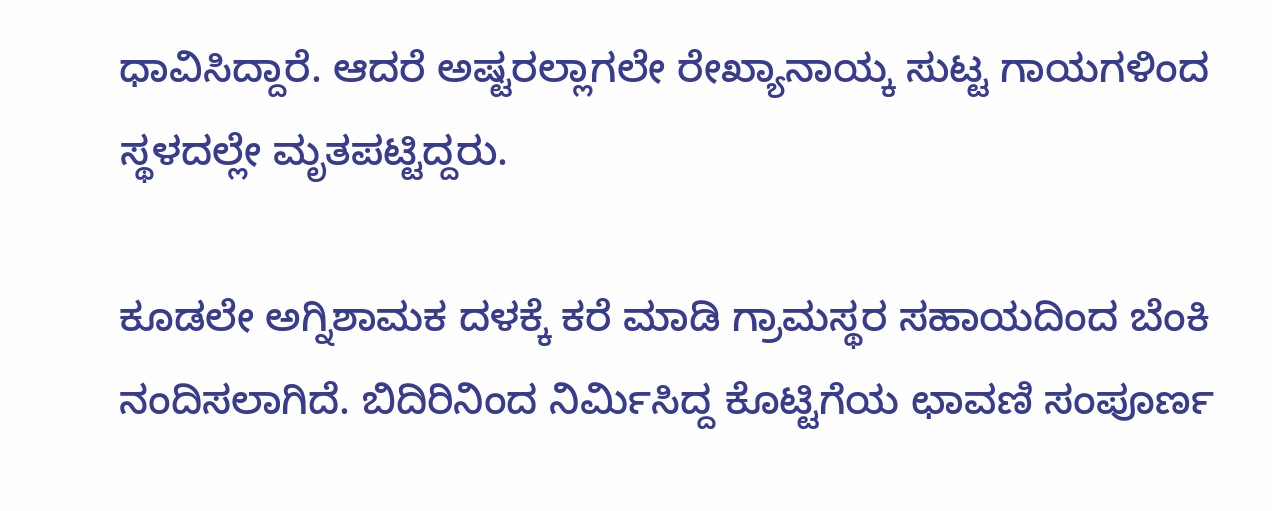ಧಾವಿಸಿದ್ದಾರೆ. ಆದರೆ ಅಷ್ಟರಲ್ಲಾಗಲೇ ರೇಖ್ಯಾನಾಯ್ಕ ಸುಟ್ಟ ಗಾಯಗಳಿಂದ ಸ್ಥಳದಲ್ಲೇ ಮೃತಪಟ್ಟಿದ್ದರು.

ಕೂಡಲೇ ಅಗ್ನಿಶಾಮಕ ದಳಕ್ಕೆ ಕರೆ ಮಾಡಿ ಗ್ರಾಮಸ್ಥರ ಸಹಾಯದಿಂದ ಬೆಂಕಿ ನಂದಿಸಲಾಗಿದೆ. ಬಿದಿರಿನಿಂದ ನಿರ್ಮಿಸಿದ್ದ ಕೊಟ್ಟಿಗೆಯ ಛಾವಣಿ ಸಂಪೂರ್ಣ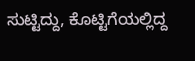ಸುಟ್ಟಿದ್ದು, ಕೊಟ್ಟಿಗೆಯಲ್ಲಿದ್ದ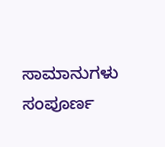ಸಾಮಾನುಗಳು ಸಂಪೂರ್ಣ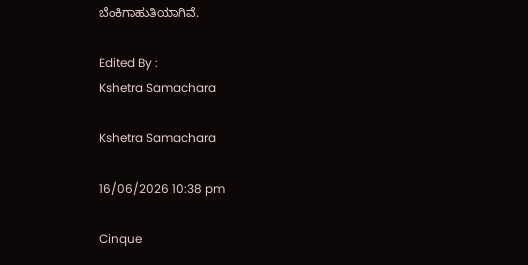ಬೆಂಕಿಗಾಹುತಿಯಾಗಿವೆ.

Edited By :
Kshetra Samachara

Kshetra Samachara

16/06/2026 10:38 pm

Cinque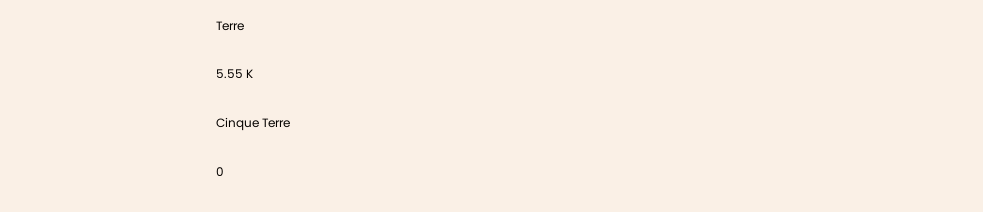Terre

5.55 K

Cinque Terre

0